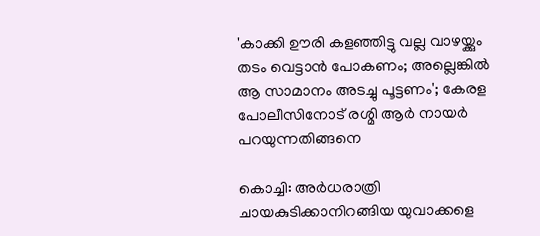'കാക്കി ഊരി കളഞ്ഞിട്ടു വല്ല വാഴയ്ക്കും തടം വെട്ടാൻ പോകണം; അല്ലെങ്കിൽ ആ സാമാനം അടച്ചു പൂട്ടണം'; കേരള പോലീസിനോട് രശ്മി ആർ നായർ പറയുന്നതിങ്ങനെ

കൊച്ചി: അര്‍ധരാത്രി ചായകുടിക്കാനിറങ്ങിയ യുവാക്കളെ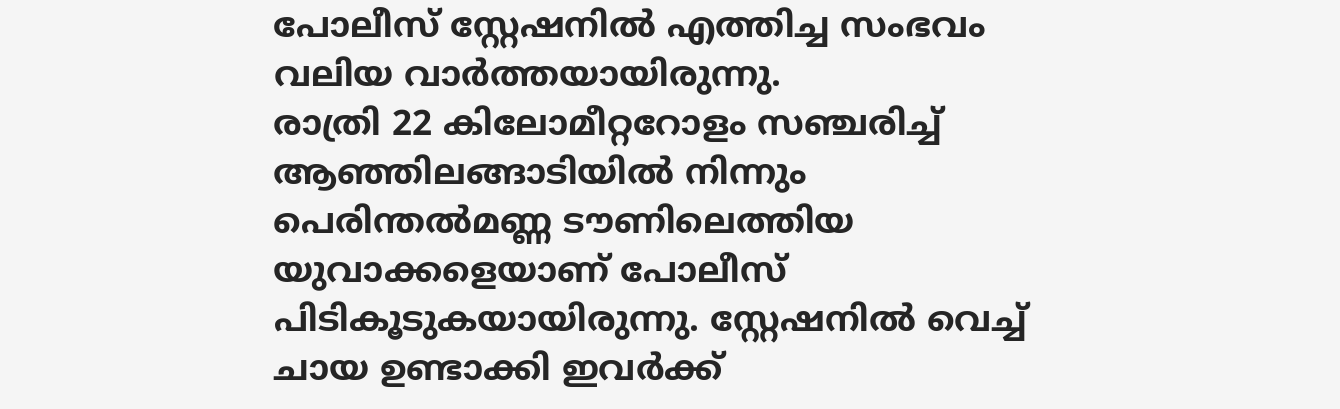പോലീസ് സ്റ്റേഷനില്‍ എത്തിച്ച സംഭവം വലിയ വാര്‍ത്തയായിരുന്നു.
രാത്രി 22 കിലോമീറ്ററോളം സഞ്ചരിച്ച്‌ ആഞ്ഞിലങ്ങാടിയില്‍ നിന്നും പെരിന്തല്‍മണ്ണ ടൗണിലെത്തിയ യുവാക്കളെയാണ് പോലീസ് പിടികൂടുകയായിരുന്നു. സ്റ്റേഷനില്‍ വെച്ച്‌ ചായ ഉണ്ടാക്കി ഇവര്‍ക്ക്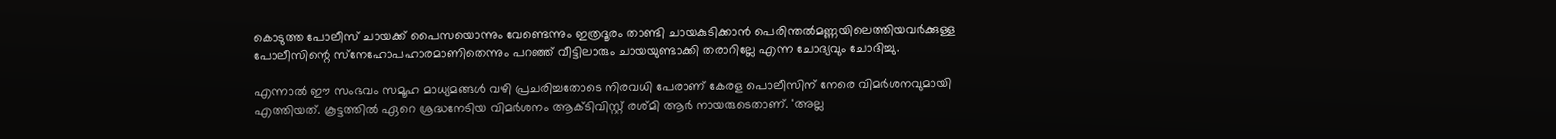കൊടുത്ത പോലീസ് ചായക്ക് പൈസയൊന്നും വേണ്ടെന്നും ഇത്രദൂരം താണ്ടി ചായകുടിക്കാന്‍ പെരിന്തല്‍മണ്ണയിലെത്തിയവര്‍ക്കുള്ള പോലീസിന്റെ സ്‌നേഹോപഹാരമാണിതെന്നും പറഞ്ഞ് വീട്ടിലാരും ചായയുണ്ടാക്കി തരാറില്ലേ എന്ന ചോദ്യവും ചോദിച്ചു.

എന്നാല്‍ ഈ സംഭവം സമൂഹ മാധ്യമങ്ങള്‍ വഴി പ്രചരിച്ചതോടെ നിരവധി പേരാണ് കേരള പൊലീസിന് നേരെ വിമര്‍ശനവുമായി എത്തിയത്. കൂട്ടത്തില്‍ ഏറെ ശ്രദ്ധനേടിയ വിമര്‍ശനം ആക്ടിവിസ്റ്റ് രശ്മി ആര്‍ നായരുടെതാണ്. 'അല്ല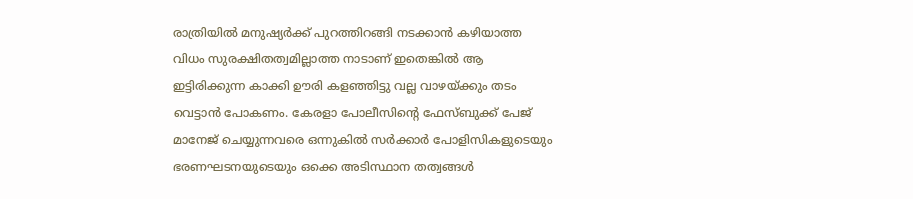രാത്രിയില്‍ മനുഷ്യര്‍ക്ക് പുറത്തിറങ്ങി നടക്കാന്‍ കഴിയാത്ത വിധം സുരക്ഷിതത്വമില്ലാത്ത നാടാണ് ഇതെങ്കില്‍ ആ ഇട്ടിരിക്കുന്ന കാക്കി ഊരി കളഞ്ഞിട്ടു വല്ല വാഴയ്ക്കും തടം വെട്ടാന്‍ പോകണം. കേരളാ പോലീസിന്റെ ഫേസ്ബുക്ക് പേജ് മാനേജ് ചെയ്യുന്നവരെ ഒന്നുകില്‍ സര്‍ക്കാര്‍ പോളിസികളുടെയും ഭരണഘടനയുടെയും ഒക്കെ അടിസ്ഥാന തത്വങ്ങള്‍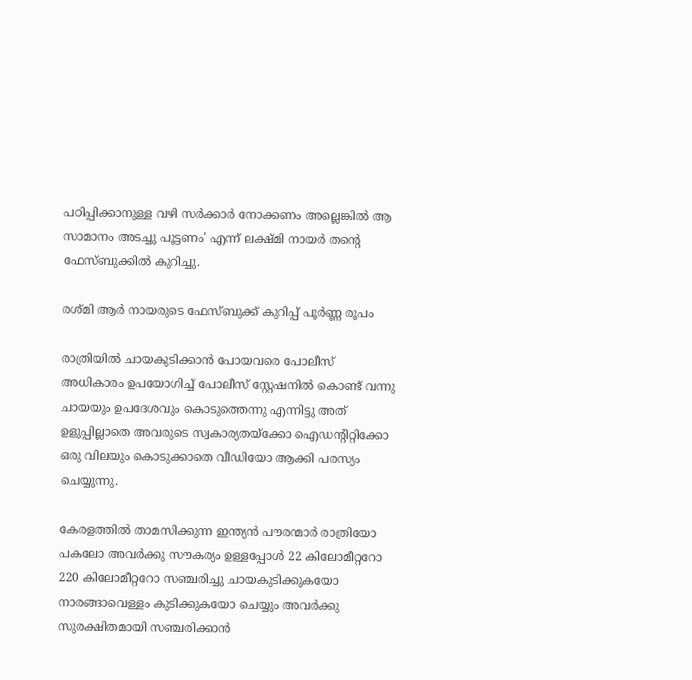പഠിപ്പിക്കാനുള്ള വഴി സര്‍ക്കാര്‍ നോക്കണം അല്ലെങ്കില്‍ ആ സാമാനം അടച്ചു പൂട്ടണം' എന്ന് ലക്ഷ്മി നായര്‍ തന്റെ ഫേസ്ബുക്കില്‍ കുറിച്ചു.

രശ്മി ആര്‍ നായരുടെ ഫേസ്ബുക്ക് കുറിപ്പ് പൂര്‍ണ്ണ രൂപം

രാത്രിയില്‍ ചായകുടിക്കാന്‍ പോയവരെ പോലീസ് അധികാരം ഉപയോഗിച്ച്‌ പോലീസ് സ്റ്റേഷനില്‍ കൊണ്ട് വന്നു ചായയും ഉപദേശവും കൊടുത്തെന്നു എന്നിട്ടു അത് ഉളുപ്പില്ലാതെ അവരുടെ സ്വകാര്യതയ്ക്കോ ഐഡന്റിറ്റിക്കോ ഒരു വിലയും കൊടുക്കാതെ വീഡിയോ ആക്കി പരസ്യം ചെയ്യുന്നു.

കേരളത്തില്‍ താമസിക്കുന്ന ഇന്ത്യന്‍ പൗരന്മാര്‍ രാത്രിയോ പകലോ അവര്‍ക്കു സൗകര്യം ഉള്ളപ്പോള്‍ 22 കിലോമീറ്ററോ 220 കിലോമീറ്ററോ സഞ്ചരിച്ചു ചായകുടിക്കുകയോ നാരങ്ങാവെള്ളം കുടിക്കുകയോ ചെയ്യും അവര്‍ക്കു സുരക്ഷിതമായി സഞ്ചരിക്കാന്‍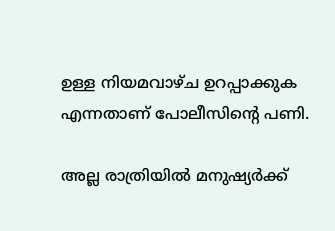ഉള്ള നിയമവാഴ്ച ഉറപ്പാക്കുക എന്നതാണ് പോലീസിന്റെ പണി.

അല്ല രാത്രിയില്‍ മനുഷ്യര്‍ക്ക്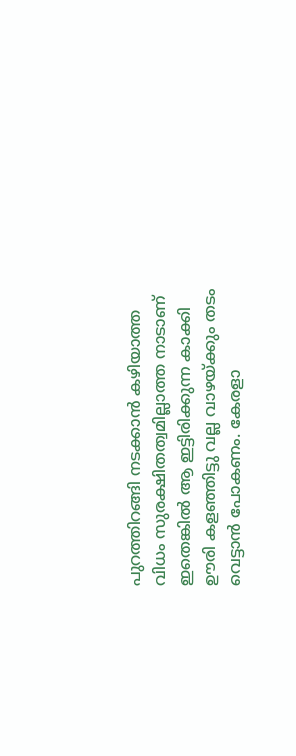പുറത്തിറങ്ങി നടക്കാന്‍ കഴിയാത്ത വിധം സുരക്ഷിതത്വമില്ലാത്ത നാടാണ് ഇതെങ്കില്‍ ആ ഇട്ടിരിക്കുന്ന കാക്കി ഊരി കളഞ്ഞിട്ടു വല്ല വാഴയ്ക്കും തടം വെട്ടാന്‍ പോകണം. കേരളാ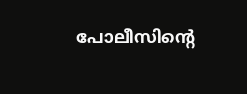പോലീസിന്റെ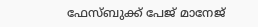ഫേസ്ബുക്ക് പേജ് മാനേജ്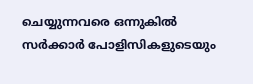ചെയ്യുന്നവരെ ഒന്നുകില്‍ സര്‍ക്കാര്‍ പോളിസികളുടെയും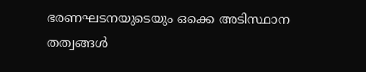ഭരണഘടനയുടെയും ഒക്കെ അടിസ്ഥാന തത്വങ്ങള്‍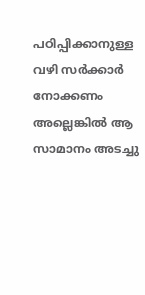പഠിപ്പിക്കാനുള്ള വഴി സര്‍ക്കാര്‍ നോക്കണം അല്ലെങ്കില്‍ ആ സാമാനം അടച്ചു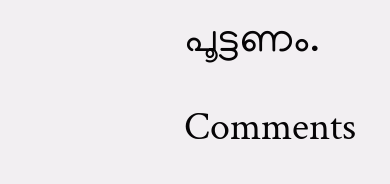പൂട്ടണം.

Comments